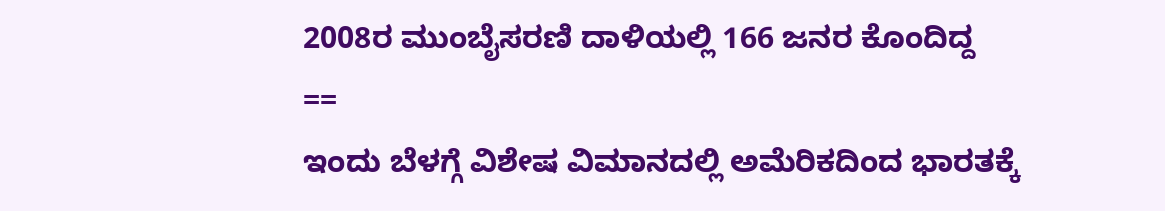2008ರ ಮುಂಬೈಸರಣಿ ದಾಳಿಯಲ್ಲಿ 166 ಜನರ ಕೊಂದಿದ್ದ
==
ಇಂದು ಬೆಳಗ್ಗೆ ವಿಶೇಷ ವಿಮಾನದಲ್ಲಿ ಅಮೆರಿಕದಿಂದ ಭಾರತಕ್ಕೆ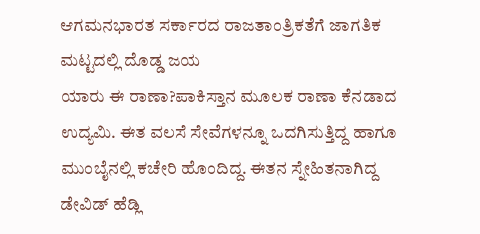ಆಗಮನಭಾರತ ಸರ್ಕಾರದ ರಾಜತಾಂತ್ರಿಕತೆಗೆ ಜಾಗತಿಕ ಮಟ್ಟದಲ್ಲಿ ದೊಡ್ಡ ಜಯ
ಯಾರು ಈ ರಾಣಾ?ಪಾಕಿಸ್ತಾನ ಮೂಲಕ ರಾಣಾ ಕೆನಡಾದ ಉದ್ಯಮಿ. ಈತ ವಲಸೆ ಸೇವೆಗಳನ್ನೂ ಒದಗಿಸುತ್ತಿದ್ದ ಹಾಗೂ ಮುಂಬೈನಲ್ಲಿ ಕಚೇರಿ ಹೊಂದಿದ್ದ. ಈತನ ಸ್ನೇಹಿತನಾಗಿದ್ದ ಡೇವಿಡ್ ಹೆಡ್ಲಿ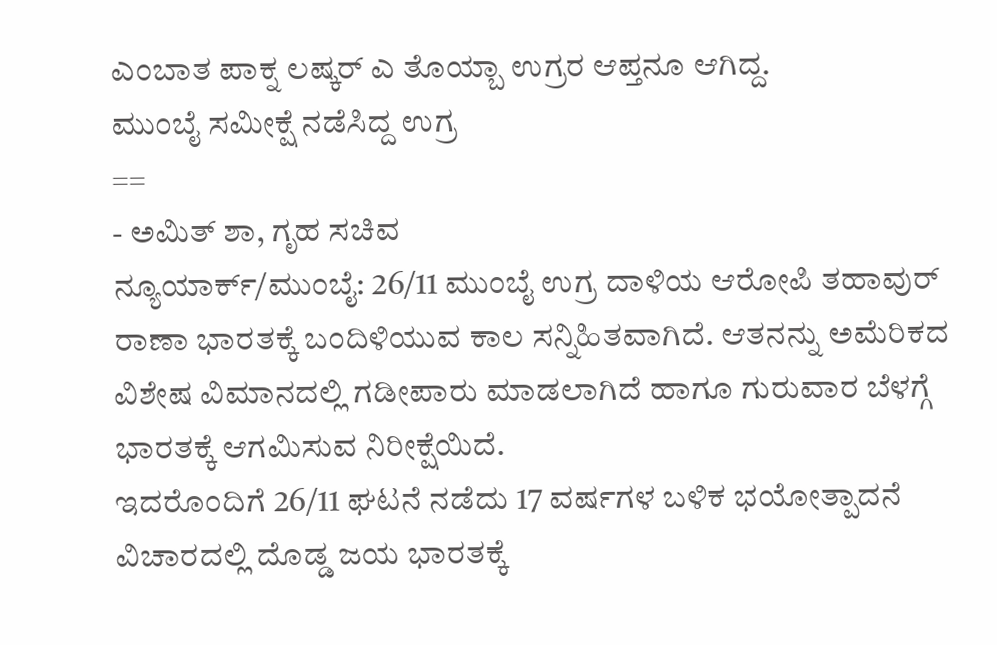ಎಂಬಾತ ಪಾಕ್ನ ಲಷ್ಕರ್ ಎ ತೊಯ್ಬಾ ಉಗ್ರರ ಆಪ್ತನೂ ಆಗಿದ್ದ.
ಮುಂಬೈ ಸಮೀಕ್ಷೆ ನಡೆಸಿದ್ದ ಉಗ್ರ
==
- ಅಮಿತ್ ಶಾ, ಗೃಹ ಸಚಿವ
ನ್ಯೂಯಾರ್ಕ್/ಮುಂಬೈ: 26/11 ಮುಂಬೈ ಉಗ್ರ ದಾಳಿಯ ಆರೋಪಿ ತಹಾವುರ್ ರಾಣಾ ಭಾರತಕ್ಕೆ ಬಂದಿಳಿಯುವ ಕಾಲ ಸನ್ನಿಹಿತವಾಗಿದೆ. ಆತನನ್ನು ಅಮೆರಿಕದ ವಿಶೇಷ ವಿಮಾನದಲ್ಲಿ ಗಡೀಪಾರು ಮಾಡಲಾಗಿದೆ ಹಾಗೂ ಗುರುವಾರ ಬೆಳಗ್ಗೆ ಭಾರತಕ್ಕೆ ಆಗಮಿಸುವ ನಿರೀಕ್ಷೆಯಿದೆ.
ಇದರೊಂದಿಗೆ 26/11 ಘಟನೆ ನಡೆದು 17 ವರ್ಷಗಳ ಬಳಿಕ ಭಯೋತ್ಪಾದನೆ ವಿಚಾರದಲ್ಲಿ ದೊಡ್ಡ ಜಯ ಭಾರತಕ್ಕೆ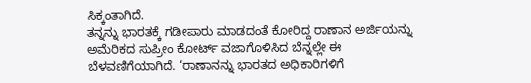ಸಿಕ್ಕಂತಾಗಿದೆ.
ತನ್ನನ್ನು ಭಾರತಕ್ಕೆ ಗಡೀಪಾರು ಮಾಡದಂತೆ ಕೋರಿದ್ದ ರಾಣಾನ ಅರ್ಜಿಯನ್ನು ಅಮೆರಿಕದ ಸುಪ್ರೀಂ ಕೋರ್ಟ್ ವಜಾಗೊಳಿಸಿದ ಬೆನ್ನಲ್ಲೇ ಈ ಬೆಳವಣಿಗೆಯಾಗಿದೆ. ‘ರಾಣಾನನ್ನು ಭಾರತದ ಅಧಿಕಾರಿಗಳಿಗೆ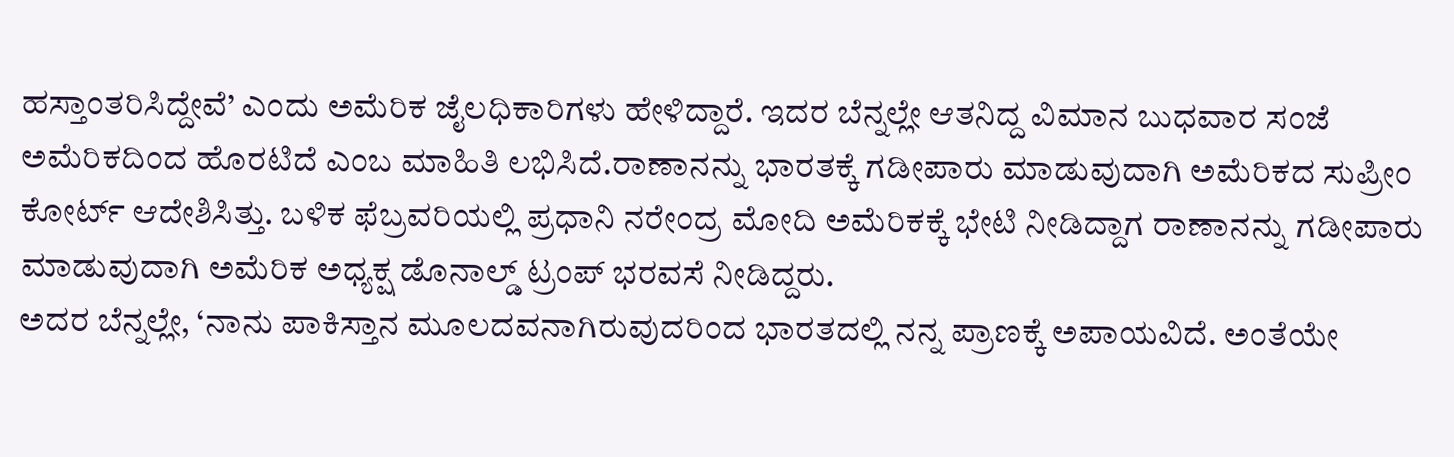ಹಸ್ತಾಂತರಿಸಿದ್ದೇವೆ’ ಎಂದು ಅಮೆರಿಕ ಜೈಲಧಿಕಾರಿಗಳು ಹೇಳಿದ್ದಾರೆ. ಇದರ ಬೆನ್ನಲ್ಲೇ ಆತನಿದ್ದ ವಿಮಾನ ಬುಧವಾರ ಸಂಜೆ ಅಮೆರಿಕದಿಂದ ಹೊರಟಿದೆ ಎಂಬ ಮಾಹಿತಿ ಲಭಿಸಿದೆ.ರಾಣಾನನ್ನು ಭಾರತಕ್ಕೆ ಗಡೀಪಾರು ಮಾಡುವುದಾಗಿ ಅಮೆರಿಕದ ಸುಪ್ರೀಂ ಕೋರ್ಟ್ ಆದೇಶಿಸಿತ್ತು. ಬಳಿಕ ಫೆಬ್ರವರಿಯಲ್ಲಿ ಪ್ರಧಾನಿ ನರೇಂದ್ರ ಮೋದಿ ಅಮೆರಿಕಕ್ಕೆ ಭೇಟಿ ನೀಡಿದ್ದಾಗ ರಾಣಾನನ್ನು ಗಡೀಪಾರು ಮಾಡುವುದಾಗಿ ಅಮೆರಿಕ ಅಧ್ಯಕ್ಷ ಡೊನಾಲ್ಡ್ ಟ್ರಂಪ್ ಭರವಸೆ ನೀಡಿದ್ದರು.
ಅದರ ಬೆನ್ನಲ್ಲೇ, ‘ನಾನು ಪಾಕಿಸ್ತಾನ ಮೂಲದವನಾಗಿರುವುದರಿಂದ ಭಾರತದಲ್ಲಿ ನನ್ನ ಪ್ರಾಣಕ್ಕೆ ಅಪಾಯವಿದೆ. ಅಂತೆಯೇ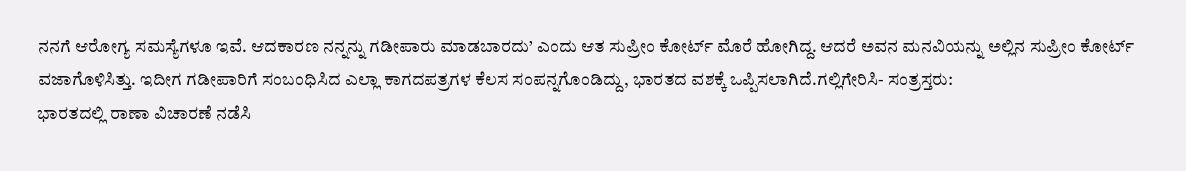ನನಗೆ ಆರೋಗ್ಯ ಸಮಸ್ಯೆಗಳೂ ಇವೆ. ಆದಕಾರಣ ನನ್ನನ್ನು ಗಡೀಪಾರು ಮಾಡಬಾರದು’ ಎಂದು ಆತ ಸುಪ್ರೀಂ ಕೋರ್ಟ್ ಮೊರೆ ಹೋಗಿದ್ದ. ಆದರೆ ಅವನ ಮನವಿಯನ್ನು ಅಲ್ಲಿನ ಸುಪ್ರೀಂ ಕೋರ್ಟ್ ವಜಾಗೊಳಿಸಿತ್ತು. ಇದೀಗ ಗಡೀಪಾರಿಗೆ ಸಂಬಂಧಿಸಿದ ಎಲ್ಲಾ ಕಾಗದಪತ್ರಗಳ ಕೆಲಸ ಸಂಪನ್ನಗೊಂಡಿದ್ದು, ಭಾರತದ ವಶಕ್ಕೆ ಒಪ್ಪಿಸಲಾಗಿದೆ.ಗಲ್ಲಿಗೇರಿಸಿ- ಸಂತ್ರಸ್ತರು:
ಭಾರತದಲ್ಲಿ ರಾಣಾ ವಿಚಾರಣೆ ನಡೆಸಿ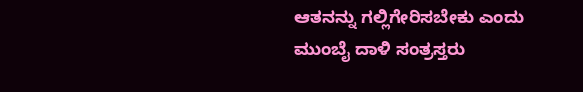ಆತನನ್ನು ಗಲ್ಲಿಗೇರಿಸಬೇಕು ಎಂದು ಮುಂಬೈ ದಾಳಿ ಸಂತ್ರಸ್ತರು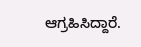ಆಗ್ರಹಿಸಿದ್ದಾರೆ.